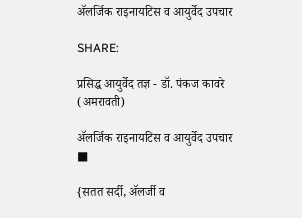ॲलर्जिक राइनायटिस व आयुर्वेद उपचार

SHARE:

प्रसिद्ध आयुर्वेद तज्ञ - डॉ. पंकज कावरे (अमरावती)

ॲलर्जिक राइनायटिस व आयुर्वेद उपचार ■

{सतत सर्दी, ॲलर्जी व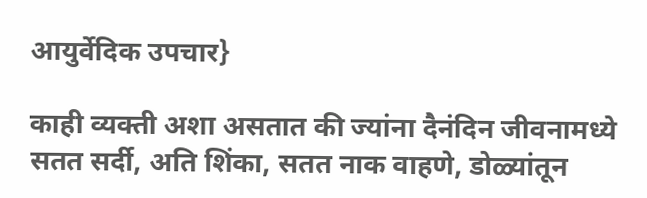आयुर्वेदिक उपचार}

काही व्यक्ती अशा असतात की ज्यांना दैनंदिन जीवनामध्ये सतत सर्दी, अति शिंका, सतत नाक वाहणे, डोळ्यांतून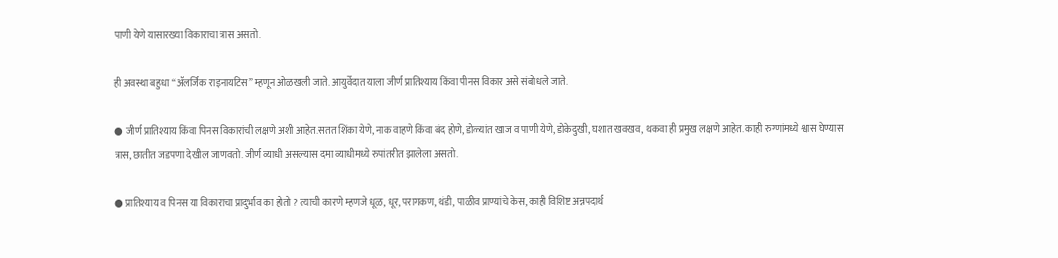पाणी येणे यासारख्या विकाराचा त्रास असतो.

ही अवस्था बहुधा “ॲलर्जिक राइनायटिस” म्हणून ओळखली जाते. आयुर्वेदात याला जीर्ण प्रातिश्याय किंवा पीनस विकार असे संबोधले जाते.

● जीर्ण प्रातिश्याय किंवा पिनस विकारांची लक्षणे अशी आहेत.सतत शिंका येणे, नाक वाहणे किंवा बंद होणे, डोळ्यांत खाज व पाणी येणे, डोकेदुखी, घशात खवखव, थकवा ही प्रमुख लक्षणे आहेत. काही रुग्णांमध्ये श्वास घेण्यास त्रास, छातीत जडपणा देखील जाणवतो. जीर्ण व्याधी असल्यास दमा व्याधीमध्ये रुपांतरीत झालेला असतो.

● प्रातिश्याय व पिनस या विकाराचा प्रादुर्भाव का होतो ? त्याची कारणे म्हणजे धूळ, धूर, परागकण, थंडी, पाळीव प्राण्यांचे केस, काही विशिष्ट अन्नपदार्थ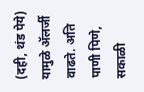(दही, थंड पेये) यामुळे ॲलर्जी वाढते. अति पाणी पिणे, सकाळी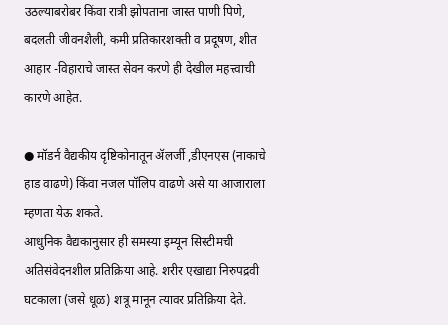उठल्याबरोबर किंवा रात्री झोपताना जास्त पाणी पिणे, बदलती जीवनशैली, कमी प्रतिकारशक्ती व प्रदूषण, शीत आहार -विहाराचे जास्त सेवन करणे ही देखील महत्त्वाची कारणे आहेत.

● मॉडर्न वैद्यकीय दृष्टिकोनातून ॲलर्जी ,डीएनएस (नाकाचे हाड वाढणे) किंवा नजल पॉलिप वाढणे असे या आजाराला म्हणता येऊ शकते.
आधुनिक वैद्यकानुसार ही समस्या इम्यून सिस्टीमची अतिसंवेदनशील प्रतिक्रिया आहे. शरीर एखाद्या निरुपद्रवी घटकाला (जसे धूळ) शत्रू मानून त्यावर प्रतिक्रिया देते.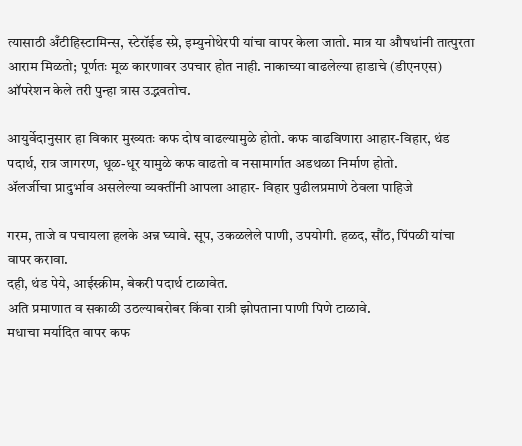त्यासाठी अँटीहिस्टामिन्स, स्टेरॉईड स्प्रे, इम्युनोथेरपी यांचा वापर केला जातो. मात्र या औषधांनी तात्पुरता आराम मिळतो; पूर्णतः मूळ कारणावर उपचार होत नाही. नाकाच्या वाढलेल्या हाडाचे (डीएनएस) ऑपरेशन केले तरी पुन्हा त्रास उद्भवतोच.

आयुर्वेदानुसार हा विकार मुख्यतः कफ दोष वाढल्यामुळे होतो. कफ वाढविणारा आहार-विहार, थंड पदार्थ, रात्र जागरण, धूळ-धूर यामुळे कफ वाढतो व नसामार्गात अडथळा निर्माण होतो.
ॲलर्जीचा प्रादुर्भाव असलेल्या व्यक्तींनी आपला आहार- विहार पुढीलप्रमाणे ठेवला पाहिजे

गरम, ताजे व पचायला हलके अन्न घ्यावे. सूप, उकळलेले पाणी, उपयोगी. हळद, सौंठ, पिंपळी यांचा वापर करावा.
दही, थंड पेये, आईस्क्रीम, बेकरी पदार्थ टाळावेत.
अति प्रमाणात व सकाळी उठल्याबरोबर किंवा रात्री झोपताना पाणी पिणे टाळावे.
मधाचा मर्यादित वापर कफ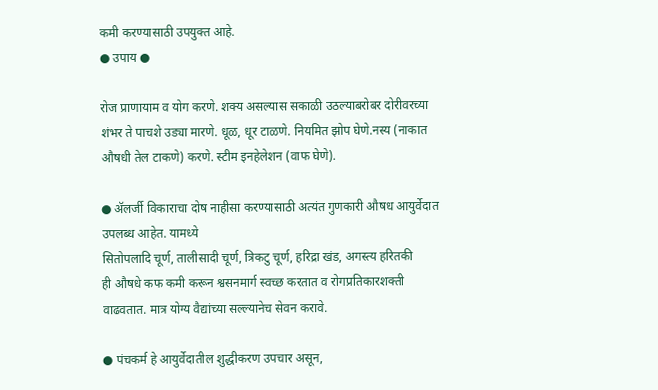कमी करण्यासाठी उपयुक्त आहे.
● उपाय ●

रोज प्राणायाम व योग करणे. शक्य असल्यास सकाळी उठल्याबरोबर दोरीवरच्या शंभर ते पाचशे उड्या मारणे. धूळ, धूर टाळणे. नियमित झोप घेणे.नस्य (नाकात औषधी तेल टाकणे) करणे. स्टीम इनहेलेशन (वाफ घेणे).

● ॲलर्जी विकाराचा दोष नाहीसा करण्यासाठी अत्यंत गुणकारी औषध आयुर्वेदात उपलब्ध आहेत. यामध्ये
सितोपलादि चूर्ण, तालीसादी चूर्ण, त्रिकटु चूर्ण, हरिद्रा खंड, अगस्त्य हरितकी
ही औषधे कफ कमी करून श्वसनमार्ग स्वच्छ करतात व रोगप्रतिकारशक्ती वाढवतात. मात्र योग्य वैद्यांच्या सल्ल्यानेच सेवन करावे.

● पंचकर्म हे आयुर्वेदातील शुद्धीकरण उपचार असून,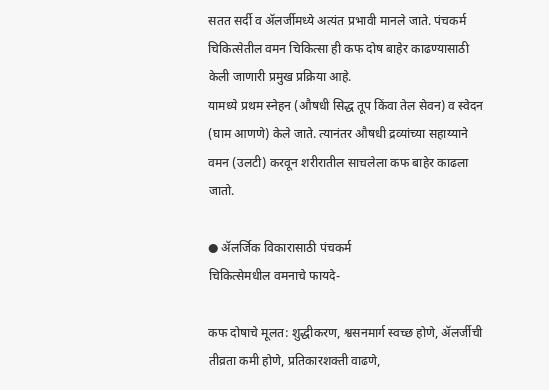सतत सर्दी व ॲलर्जीमध्ये अत्यंत प्रभावी मानले जाते. पंचकर्म चिकित्सेतील वमन चिकित्सा ही कफ दोष बाहेर काढण्यासाठी केली जाणारी प्रमुख प्रक्रिया आहे.
यामध्ये प्रथम स्नेहन (औषधी सिद्ध तूप किंवा तेल सेवन) व स्वेदन (घाम आणणे) केले जाते. त्यानंतर औषधी द्रव्यांच्या सहाय्याने वमन (उलटी) करवून शरीरातील साचलेला कफ बाहेर काढला जातो.

● ॲलर्जिक विकारासाठी पंचकर्म
चिकित्सेमधील वमनाचे फायदे-

कफ दोषाचे मूलत: शुद्धीकरण, श्वसनमार्ग स्वच्छ होणे, ॲलर्जीची तीव्रता कमी होणे, प्रतिकारशक्ती वाढणे,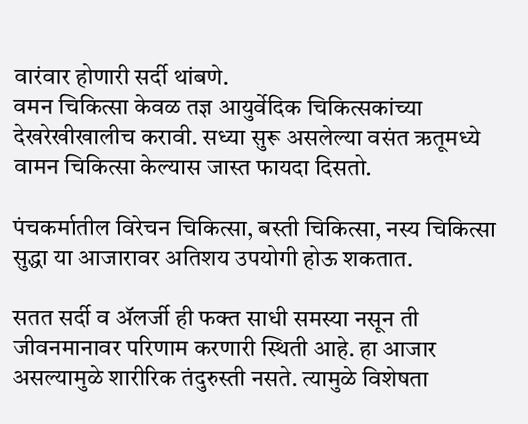वारंवार होणारी सर्दी थांबणे.
वमन चिकित्सा केवळ तज्ञ आयुर्वेदिक चिकित्सकांच्या देखरेखीखालीच करावी. सध्या सुरू असलेल्या वसंत ऋतूमध्ये वामन चिकित्सा केल्यास जास्त फायदा दिसतो.

पंचकर्मातील विरेचन चिकित्सा, बस्ती चिकित्सा, नस्य चिकित्सा सुद्धा या आजारावर अतिशय उपयोगी होऊ शकतात.

सतत सर्दी व ॲलर्जी ही फक्त साधी समस्या नसून ती जीवनमानावर परिणाम करणारी स्थिती आहे. हा आजार असल्यामुळे शारीरिक तंदुरुस्ती नसते. त्यामुळे विशेषता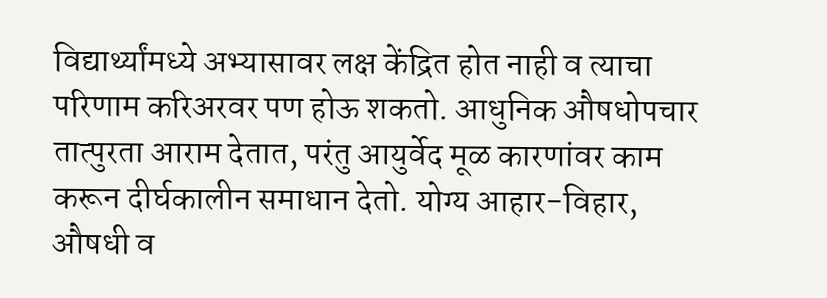विद्यार्थ्यांमध्ये अभ्यासावर लक्ष केंद्रित होत नाही व त्याचा परिणाम करिअरवर पण होऊ शकतो. आधुनिक औषधोपचार तात्पुरता आराम देतात, परंतु आयुर्वेद मूळ कारणांवर काम करून दीर्घकालीन समाधान देतो. योग्य आहार-विहार, औषधी व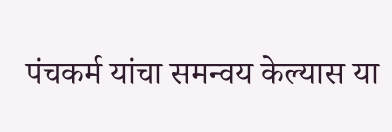पंचकर्म यांचा समन्वय केल्यास या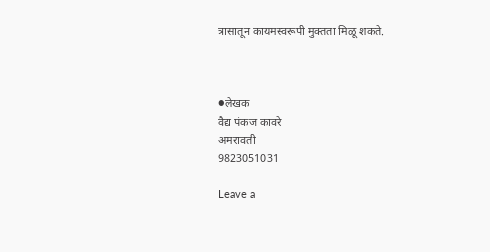त्रासातून कायमस्वरूपी मुक्तता मिळू शकते.



●लेखक
वैद्य पंकज कावरे
अमरावती
9823051031

Leave a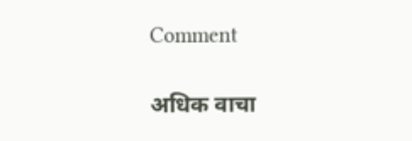Comment

अधिक वाचा